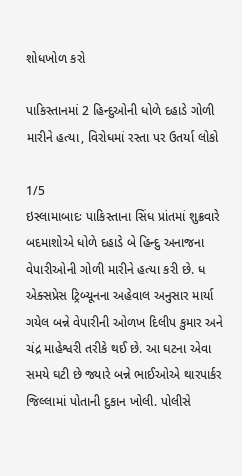શોધખોળ કરો

પાકિસ્તાનમાં 2 હિન્દુઓની ધોળે દહાડે ગોળી મારીને હત્યા, વિરોધમાં રસ્તા પર ઉતર્યા લોકો

1/5
ઇસ્લામાબાદઃ પાકિસ્તાના સિંધ પ્રાંતમાં શુક્રવારે બદમાશોએ ધોળે દહાડે બે હિન્દુ અનાજના વેપારીઓની ગોળી મારીને હત્યા કરી છે. ધ એક્સપ્રેસ ટ્રિબ્યૂનના અહેવાલ અનુસાર માર્યા ગયેલ બન્ને વેપારીની ઓળખ દિલીપ કુમાર અને ચંદ્ર માહેશ્વરી તરીકે થઈ છે. આ ઘટના એવા સમયે ઘટી છે જ્યારે બન્ને ભાઈઓએ થારપાર્કર જિલ્લામાં પોતાની દુકાન ખોલી. પોલીસે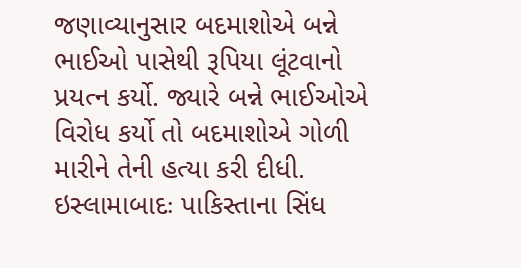જણાવ્યાનુસાર બદમાશોએ બન્ને ભાઈઓ પાસેથી રૂપિયા લૂંટવાનો પ્રયત્ન કર્યો. જ્યારે બન્ને ભાઈઓએ વિરોધ કર્યો તો બદમાશોએ ગોળી મારીને તેની હત્યા કરી દીધી.
ઇસ્લામાબાદઃ પાકિસ્તાના સિંધ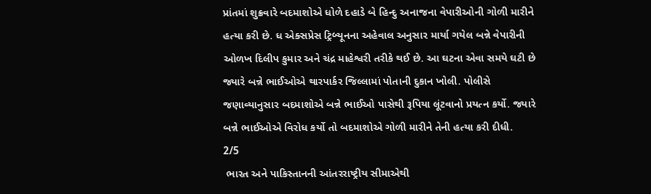પ્રાંતમાં શુક્રવારે બદમાશોએ ધોળે દહાડે બે હિન્દુ અનાજના વેપારીઓની ગોળી મારીને હત્યા કરી છે. ધ એક્સપ્રેસ ટ્રિબ્યૂનના અહેવાલ અનુસાર માર્યા ગયેલ બન્ને વેપારીની ઓળખ દિલીપ કુમાર અને ચંદ્ર માહેશ્વરી તરીકે થઈ છે. આ ઘટના એવા સમયે ઘટી છે જ્યારે બન્ને ભાઈઓએ થારપાર્કર જિલ્લામાં પોતાની દુકાન ખોલી. પોલીસે જણાવ્યાનુસાર બદમાશોએ બન્ને ભાઈઓ પાસેથી રૂપિયા લૂંટવાનો પ્રયત્ન કર્યો. જ્યારે બન્ને ભાઈઓએ વિરોધ કર્યો તો બદમાશોએ ગોળી મારીને તેની હત્યા કરી દીધી.
2/5
 ભારત અને પાકિસ્તાનની આંતરરાષ્ટ્રીય સીમાએથી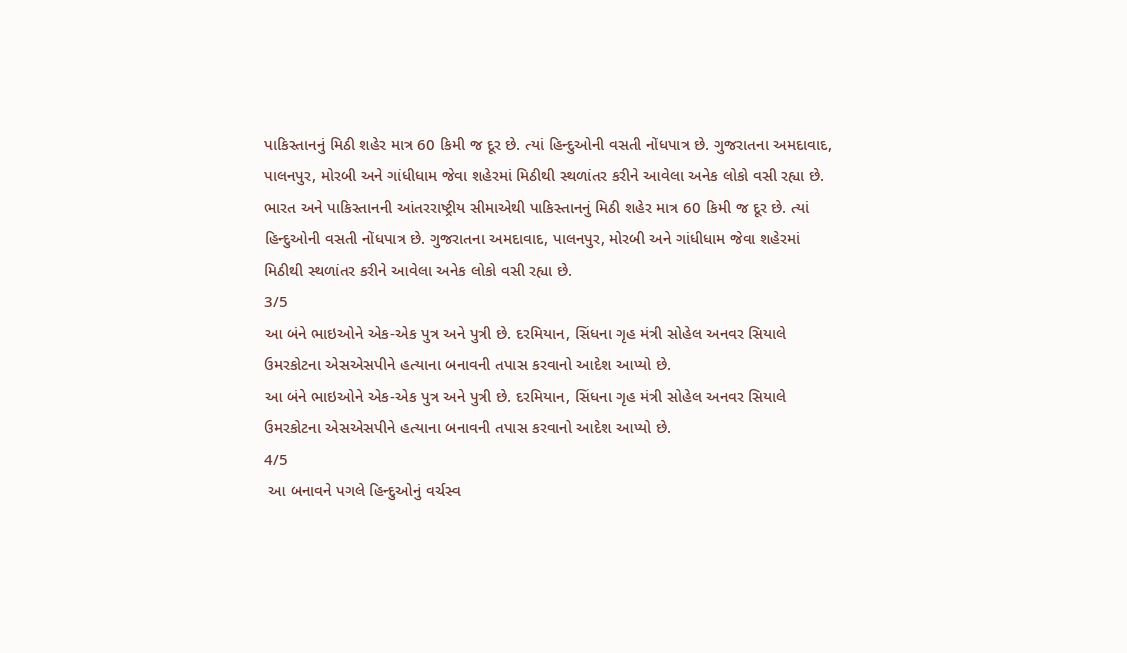પાકિસ્તાનનું મિઠી શહેર માત્ર 60 કિમી જ દૂર છે. ત્યાં હિન્દુઓની વસતી નોંધપાત્ર છે. ગુજરાતના અમદાવાદ, પાલનપુર, મોરબી અને ગાંધીધામ જેવા શહેરમાં મિઠીથી સ્થળાંતર કરીને આવેલા અનેક લોકો વસી રહ્યા છે.
ભારત અને પાકિસ્તાનની આંતરરાષ્ટ્રીય સીમાએથી પાકિસ્તાનનું મિઠી શહેર માત્ર 60 કિમી જ દૂર છે. ત્યાં હિન્દુઓની વસતી નોંધપાત્ર છે. ગુજરાતના અમદાવાદ, પાલનપુર, મોરબી અને ગાંધીધામ જેવા શહેરમાં મિઠીથી સ્થળાંતર કરીને આવેલા અનેક લોકો વસી રહ્યા છે.
3/5
આ બંને ભાઇઓને એક-એક પુત્ર અને પુત્રી છે. દરમિયાન, સિંધના ગૃહ મંત્રી સોહેલ અનવર સિયાલે ઉમરકોટના એસએસપીને હત્યાના બનાવની તપાસ કરવાનો આદેશ આપ્યો છે.
આ બંને ભાઇઓને એક-એક પુત્ર અને પુત્રી છે. દરમિયાન, સિંધના ગૃહ મંત્રી સોહેલ અનવર સિયાલે ઉમરકોટના એસએસપીને હત્યાના બનાવની તપાસ કરવાનો આદેશ આપ્યો છે.
4/5
 આ બનાવને પગલે હિન્દુઓનું વર્ચસ્વ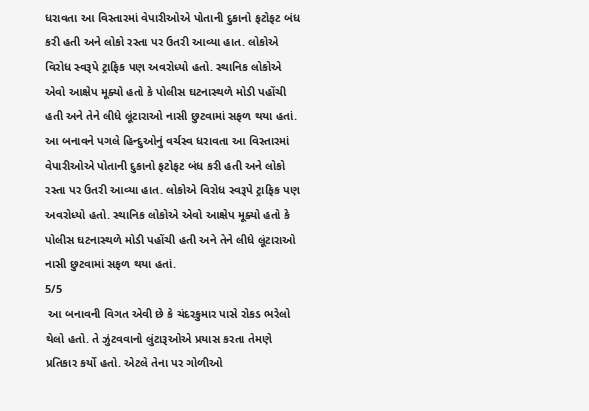ધરાવતા આ વિસ્તારમાં વેપારીઓએ પોતાની દુકાનો ફટોફટ બંધ કરી હતી અને લોકો રસ્તા પર ઉતરી આવ્યા હાત. લોકોએ વિરોધ સ્વરૂપે ટ્રાફિક પણ અવરોધ્યો હતો. સ્થાનિક લોકોએ એવો આક્ષેપ મૂક્યો હતો કે પોલીસ ઘટનાસ્થળે મોડી પહોંચી હતી અને તેને લીધે લૂંટારાઓ નાસી છુટવામાં સફળ થયા હતાં.
આ બનાવને પગલે હિન્દુઓનું વર્ચસ્વ ધરાવતા આ વિસ્તારમાં વેપારીઓએ પોતાની દુકાનો ફટોફટ બંધ કરી હતી અને લોકો રસ્તા પર ઉતરી આવ્યા હાત. લોકોએ વિરોધ સ્વરૂપે ટ્રાફિક પણ અવરોધ્યો હતો. સ્થાનિક લોકોએ એવો આક્ષેપ મૂક્યો હતો કે પોલીસ ઘટનાસ્થળે મોડી પહોંચી હતી અને તેને લીધે લૂંટારાઓ નાસી છુટવામાં સફળ થયા હતાં.
5/5
 આ બનાવની વિગત એવી છે કે ચંદરકુમાર પાસે રોકડ ભરેલો થેલો હતો. તે ઝુંટવવાનો લુંટારૂઓએ પ્રયાસ કરતા તેમણે પ્રતિકાર કર્યો હતો. એટલે તેના પર ગોળીઓ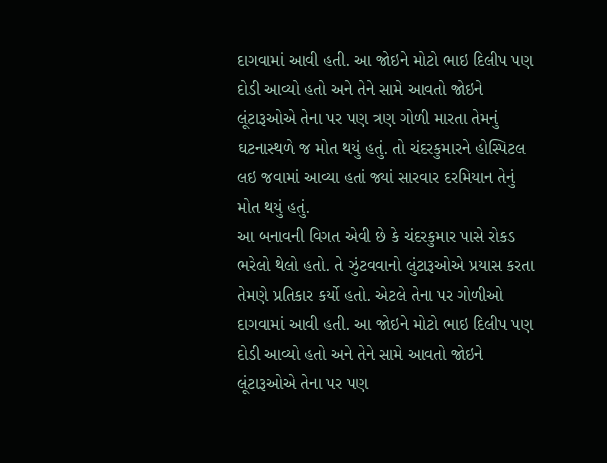દાગવામાં આવી હતી. આ જોઇને મોટો ભાઇ દિલીપ પણ દોડી આવ્યો હતો અને તેને સામે આવતો જોઇને લૂંટારૂઓએ તેના પર પણ ત્રણ ગોળી મારતા તેમનું ઘટનાસ્થળે જ મોત થયું હતું. તો ચંદરકુમારને હોસ્પિટલ લઇ જવામાં આવ્યા હતાં જ્યાં સારવાર દરમિયાન તેનું મોત થયું હતું.
આ બનાવની વિગત એવી છે કે ચંદરકુમાર પાસે રોકડ ભરેલો થેલો હતો. તે ઝુંટવવાનો લુંટારૂઓએ પ્રયાસ કરતા તેમણે પ્રતિકાર કર્યો હતો. એટલે તેના પર ગોળીઓ દાગવામાં આવી હતી. આ જોઇને મોટો ભાઇ દિલીપ પણ દોડી આવ્યો હતો અને તેને સામે આવતો જોઇને લૂંટારૂઓએ તેના પર પણ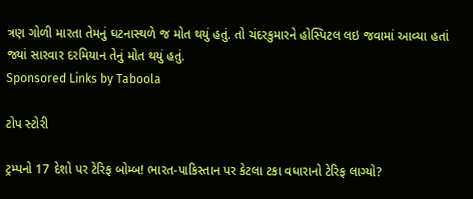ત્રણ ગોળી મારતા તેમનું ઘટનાસ્થળે જ મોત થયું હતું. તો ચંદરકુમારને હોસ્પિટલ લઇ જવામાં આવ્યા હતાં જ્યાં સારવાર દરમિયાન તેનું મોત થયું હતું.
Sponsored Links by Taboola

ટોપ સ્ટોરી

ટ્રમ્પનો 17 દેશો પર ટેરિફ બોમ્બ! ભારત-પાકિસ્તાન પર કેટલા ટકા વધારાનો ટેરિફ લાગ્યો?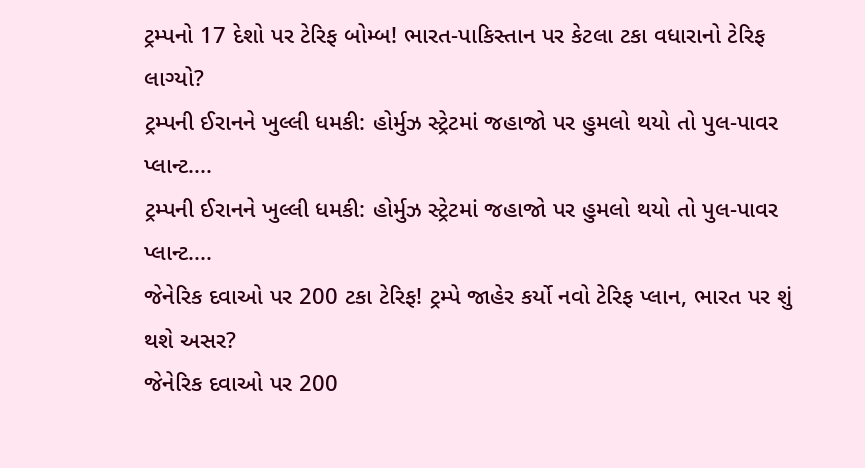ટ્રમ્પનો 17 દેશો પર ટેરિફ બોમ્બ! ભારત-પાકિસ્તાન પર કેટલા ટકા વધારાનો ટેરિફ લાગ્યો?
ટ્રમ્પની ઈરાનને ખુલ્લી ધમકી: હોર્મુઝ સ્ટ્રેટમાં જહાજો પર હુમલો થયો તો પુલ-પાવર પ્લાન્ટ....
ટ્રમ્પની ઈરાનને ખુલ્લી ધમકી: હોર્મુઝ સ્ટ્રેટમાં જહાજો પર હુમલો થયો તો પુલ-પાવર પ્લાન્ટ....
જેનેરિક દવાઓ પર 200 ટકા ટેરિફ! ટ્રમ્પે જાહેર કર્યો નવો ટેરિફ પ્લાન, ભારત પર શું થશે અસર?
જેનેરિક દવાઓ પર 200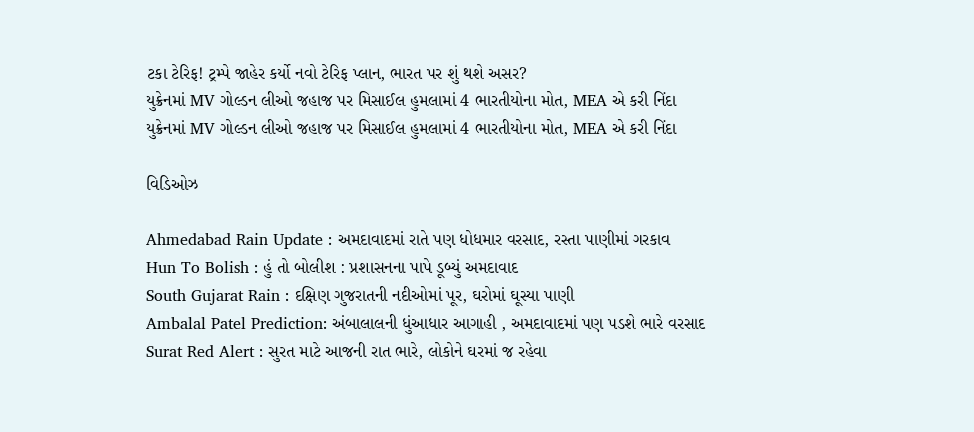ટકા ટેરિફ! ટ્રમ્પે જાહેર કર્યો નવો ટેરિફ પ્લાન, ભારત પર શું થશે અસર?
યુક્રેનમાં MV ગોલ્ડન લીઓ જહાજ પર મિસાઈલ હુમલામાં 4 ભારતીયોના મોત, MEA એ કરી નિંદા
યુક્રેનમાં MV ગોલ્ડન લીઓ જહાજ પર મિસાઈલ હુમલામાં 4 ભારતીયોના મોત, MEA એ કરી નિંદા

વિડિઓઝ

Ahmedabad Rain Update : અમદાવાદમાં રાતે પણ ધોધમાર વરસાદ, રસ્તા પાણીમાં ગરકાવ
Hun To Bolish : હું તો બોલીશ : પ્રશાસનના પાપે ડૂબ્યું અમદાવાદ
South Gujarat Rain : દક્ષિણ ગુજરાતની નદીઓમાં પૂર, ઘરોમાં ઘૂસ્યા પાણી
Ambalal Patel Prediction: અંબાલાલની ધુંઆધાર આગાહી , અમદાવાદમાં પણ પડશે ભારે વરસાદ
Surat Red Alert : સુરત માટે આજની રાત ભારે, લોકોને ઘરમાં જ રહેવા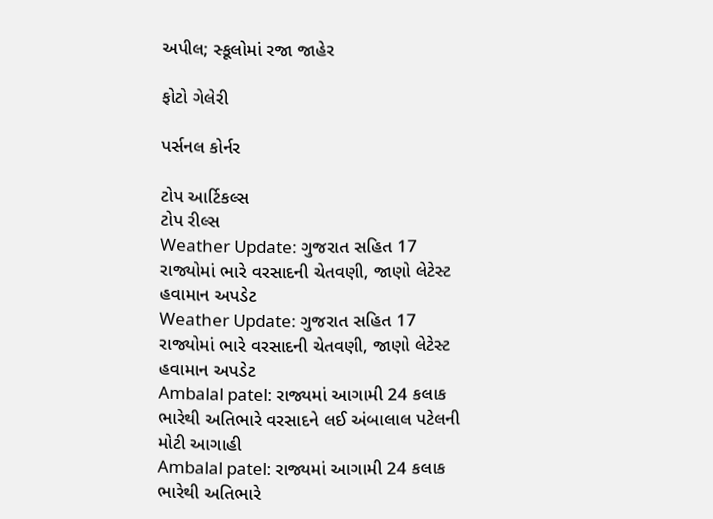અપીલ; સ્કૂલોમાં રજા જાહેર

ફોટો ગેલેરી

પર્સનલ કોર્નર

ટોપ આર્ટિકલ્સ
ટોપ રીલ્સ
Weather Update: ગુજરાત સહિત 17 રાજ્યોમાં ભારે વરસાદની ચેતવણી, જાણો લેટેસ્ટ હવામાન અપડેટ
Weather Update: ગુજરાત સહિત 17 રાજ્યોમાં ભારે વરસાદની ચેતવણી, જાણો લેટેસ્ટ હવામાન અપડેટ
Ambalal patel: રાજ્યમાં આગામી 24 કલાક ભારેથી અતિભારે વરસાદને લઈ અંબાલાલ પટેલની મોટી આગાહી
Ambalal patel: રાજ્યમાં આગામી 24 કલાક ભારેથી અતિભારે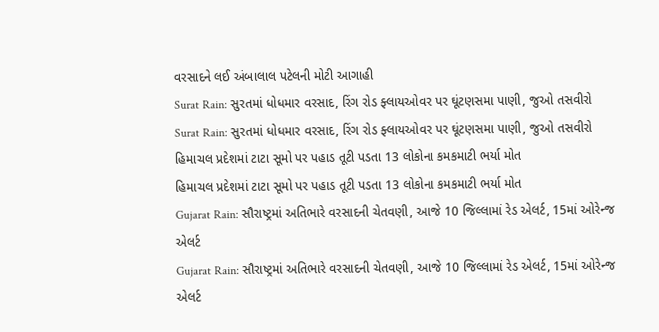વરસાદને લઈ અંબાલાલ પટેલની મોટી આગાહી
Surat Rain: સુરતમાં ધોધમાર વરસાદ, રિંગ રોડ ફ્લાયઓવર પર ઘૂંટણસમા પાણી, જુઓ તસવીરો
Surat Rain: સુરતમાં ધોધમાર વરસાદ, રિંગ રોડ ફ્લાયઓવર પર ઘૂંટણસમા પાણી, જુઓ તસવીરો
હિમાચલ પ્રદેશમાં ટાટા સૂમો પર પહાડ તૂટી પડતા 13 લોકોના કમકમાટી ભર્યા મોત
હિમાચલ પ્રદેશમાં ટાટા સૂમો પર પહાડ તૂટી પડતા 13 લોકોના કમકમાટી ભર્યા મોત
Gujarat Rain: સૌરાષ્ટ્રમાં અતિભારે વરસાદની ચેતવણી, આજે 10 જિલ્લામાં રેડ એલર્ટ, 15માં ઓરેન્જ એલર્ટ
Gujarat Rain: સૌરાષ્ટ્રમાં અતિભારે વરસાદની ચેતવણી, આજે 10 જિલ્લામાં રેડ એલર્ટ, 15માં ઓરેન્જ એલર્ટ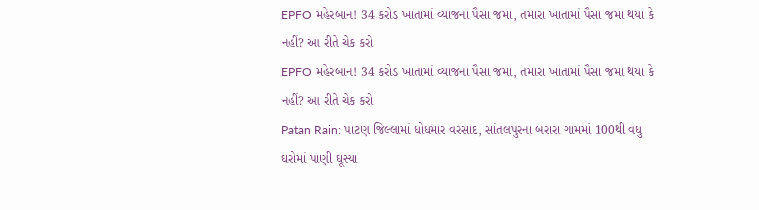EPFO મહેરબાન! 34 કરોડ ખાતામાં વ્યાજના પૈસા જમા, તમારા ખાતામાં પૈસા જમા થયા કે નહીં? આ રીતે ચેક કરો
EPFO મહેરબાન! 34 કરોડ ખાતામાં વ્યાજના પૈસા જમા, તમારા ખાતામાં પૈસા જમા થયા કે નહીં? આ રીતે ચેક કરો
Patan Rain: પાટણ જિલ્લામાં ધોધમાર વરસાદ, સાંતલપુરના બરારા ગામમાં 100થી વધુ ઘરોમાં પાણી ઘૂસ્યા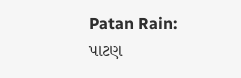Patan Rain: પાટણ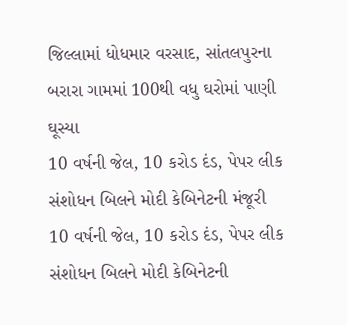જિલ્લામાં ધોધમાર વરસાદ, સાંતલપુરના બરારા ગામમાં 100થી વધુ ઘરોમાં પાણી ઘૂસ્યા
10 વર્ષની જેલ, 10 કરોડ દંડ, પેપર લીક સંશોધન બિલને મોદી કેબિનેટની મંજૂરી
10 વર્ષની જેલ, 10 કરોડ દંડ, પેપર લીક સંશોધન બિલને મોદી કેબિનેટની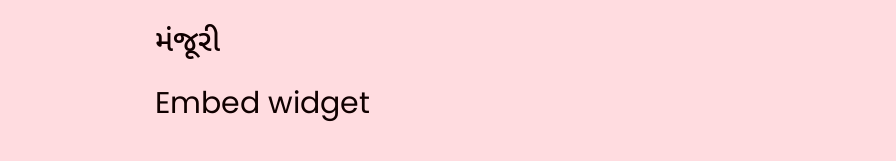મંજૂરી
Embed widget